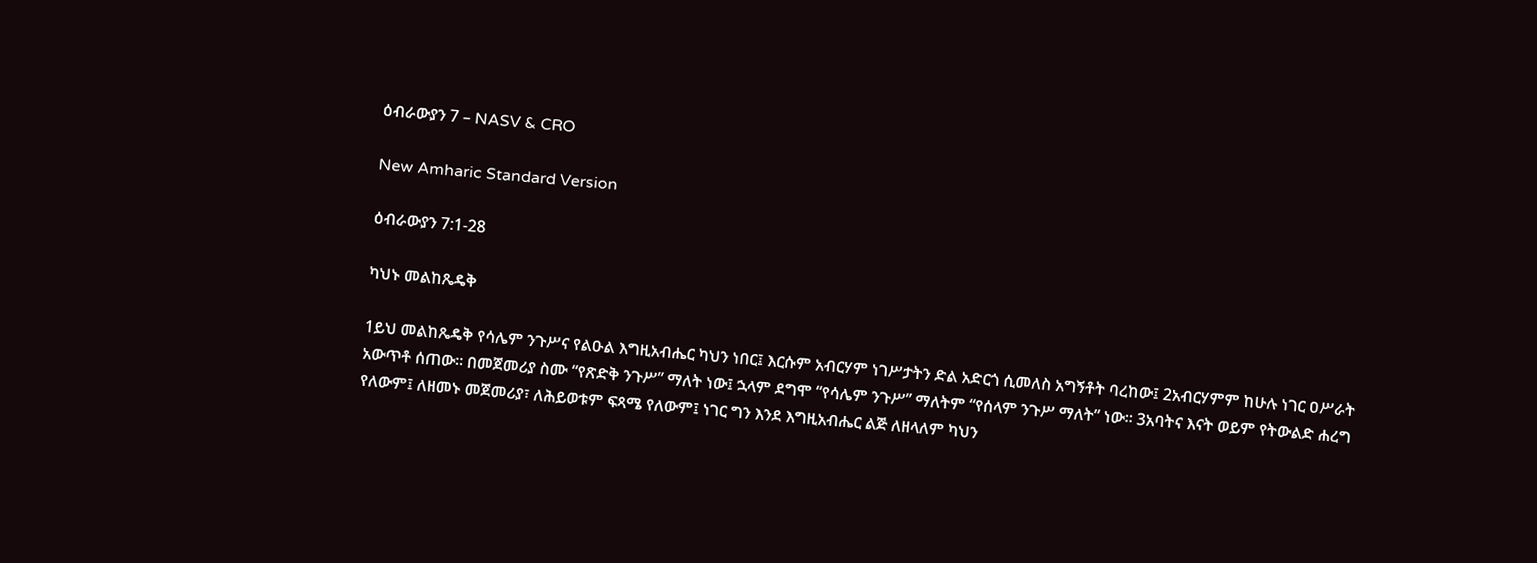ዕብራውያን 7 – NASV & CRO

New Amharic Standard Version

ዕብራውያን 7:1-28

ካህኑ መልከጼዴቅ

1ይህ መልከጼዴቅ የሳሌም ንጉሥና የልዑል እግዚአብሔር ካህን ነበር፤ እርሱም አብርሃም ነገሥታትን ድል አድርጎ ሲመለስ አግኝቶት ባረከው፤ 2አብርሃምም ከሁሉ ነገር ዐሥራት አውጥቶ ሰጠው። በመጀመሪያ ስሙ “የጽድቅ ንጉሥ” ማለት ነው፤ ኋላም ደግሞ “የሳሌም ንጉሥ” ማለትም “የሰላም ንጉሥ ማለት” ነው። 3አባትና እናት ወይም የትውልድ ሐረግ የለውም፤ ለዘመኑ መጀመሪያ፣ ለሕይወቱም ፍጻሜ የለውም፤ ነገር ግን እንደ እግዚአብሔር ልጅ ለዘላለም ካህን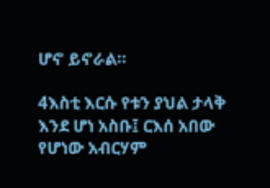ሆኖ ይኖራል።

4እስቲ እርሱ የቱን ያህል ታላቅ እንደ ሆነ አስቡ፤ ርእሰ አበው የሆነው አብርሃም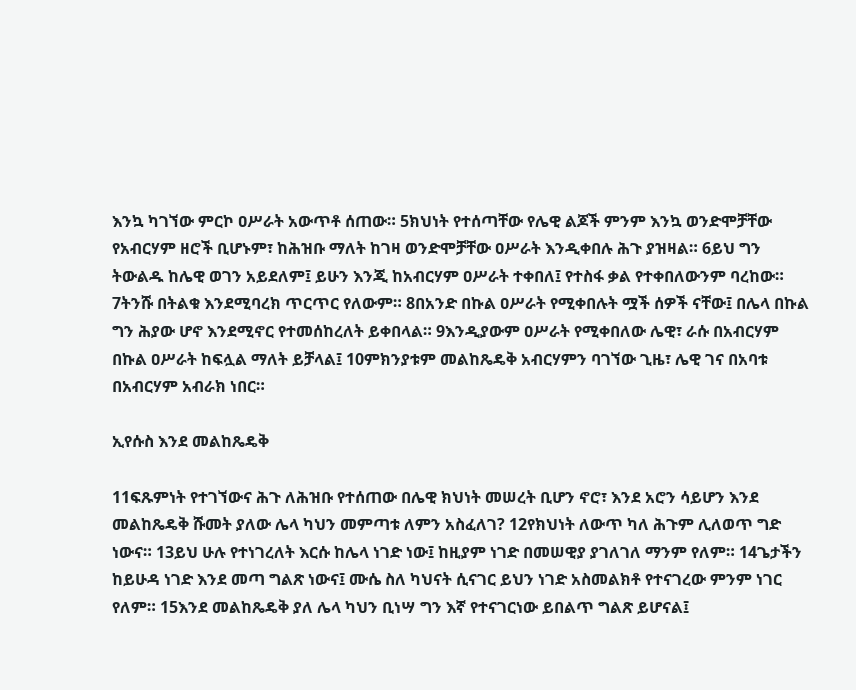እንኳ ካገኘው ምርኮ ዐሥራት አውጥቶ ሰጠው። 5ክህነት የተሰጣቸው የሌዊ ልጆች ምንም እንኳ ወንድሞቻቸው የአብርሃም ዘሮች ቢሆኑም፣ ከሕዝቡ ማለት ከገዛ ወንድሞቻቸው ዐሥራት እንዲቀበሉ ሕጉ ያዝዛል። 6ይህ ግን ትውልዱ ከሌዊ ወገን አይደለም፤ ይሁን እንጂ ከአብርሃም ዐሥራት ተቀበለ፤ የተስፋ ቃል የተቀበለውንም ባረከው። 7ትንሹ በትልቁ እንደሚባረክ ጥርጥር የለውም። 8በአንድ በኩል ዐሥራት የሚቀበሉት ሟች ሰዎች ናቸው፤ በሌላ በኩል ግን ሕያው ሆኖ እንደሚኖር የተመሰከረለት ይቀበላል። 9እንዲያውም ዐሥራት የሚቀበለው ሌዊ፣ ራሱ በአብርሃም በኩል ዐሥራት ከፍሏል ማለት ይቻላል፤ 10ምክንያቱም መልከጼዴቅ አብርሃምን ባገኘው ጊዜ፣ ሌዊ ገና በአባቱ በአብርሃም አብራክ ነበር።

ኢየሱስ እንደ መልከጼዴቅ

11ፍጹምነት የተገኘውና ሕጉ ለሕዝቡ የተሰጠው በሌዊ ክህነት መሠረት ቢሆን ኖሮ፣ እንደ አሮን ሳይሆን እንደ መልከጼዴቅ ሹመት ያለው ሌላ ካህን መምጣቱ ለምን አስፈለገ? 12የክህነት ለውጥ ካለ ሕጉም ሊለወጥ ግድ ነውና። 13ይህ ሁሉ የተነገረለት እርሱ ከሌላ ነገድ ነው፤ ከዚያም ነገድ በመሠዊያ ያገለገለ ማንም የለም። 14ጌታችን ከይሁዳ ነገድ እንደ መጣ ግልጽ ነውና፤ ሙሴ ስለ ካህናት ሲናገር ይህን ነገድ አስመልክቶ የተናገረው ምንም ነገር የለም። 15እንደ መልከጼዴቅ ያለ ሌላ ካህን ቢነሣ ግን እኛ የተናገርነው ይበልጥ ግልጽ ይሆናል፤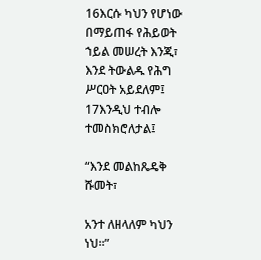16እርሱ ካህን የሆነው በማይጠፋ የሕይወት ኀይል መሠረት እንጂ፣ እንደ ትውልዱ የሕግ ሥርዐት አይደለም፤ 17እንዲህ ተብሎ ተመስክሮለታል፤

“እንደ መልከጼዴቅ ሹመት፣

አንተ ለዘላለም ካህን ነህ።”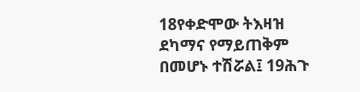18የቀድሞው ትእዛዝ ደካማና የማይጠቅም በመሆኑ ተሽሯል፤ 19ሕጉ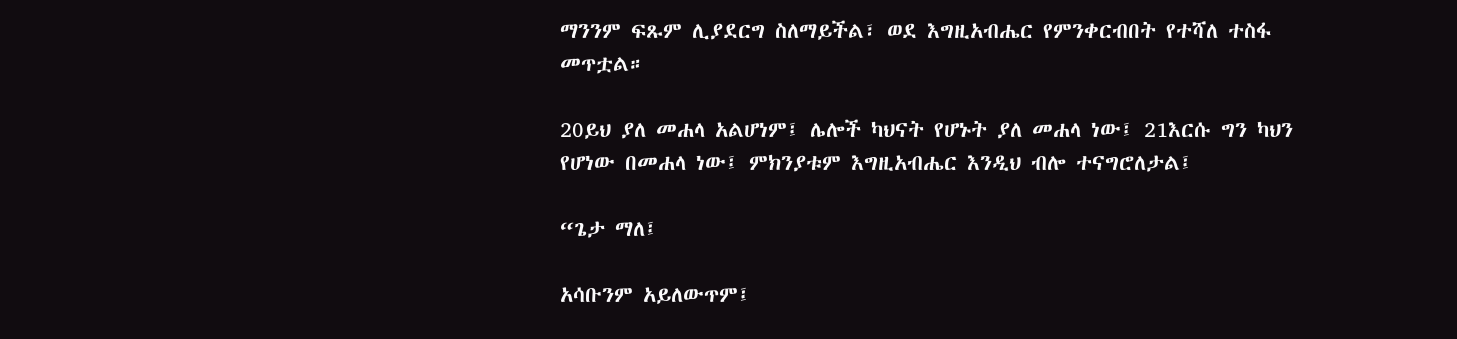ማንንም ፍጹም ሊያደርግ ስለማይችል፣ ወደ እግዚአብሔር የምንቀርብበት የተሻለ ተስፋ መጥቷል።

20ይህ ያለ መሐላ አልሆነም፤ ሌሎች ካህናት የሆኑት ያለ መሐላ ነው፤ 21እርሱ ግን ካህን የሆነው በመሐላ ነው፤ ምክንያቱም እግዚአብሔር እንዲህ ብሎ ተናግሮለታል፤

“ጌታ ማለ፤

አሳቡንም አይለውጥም፤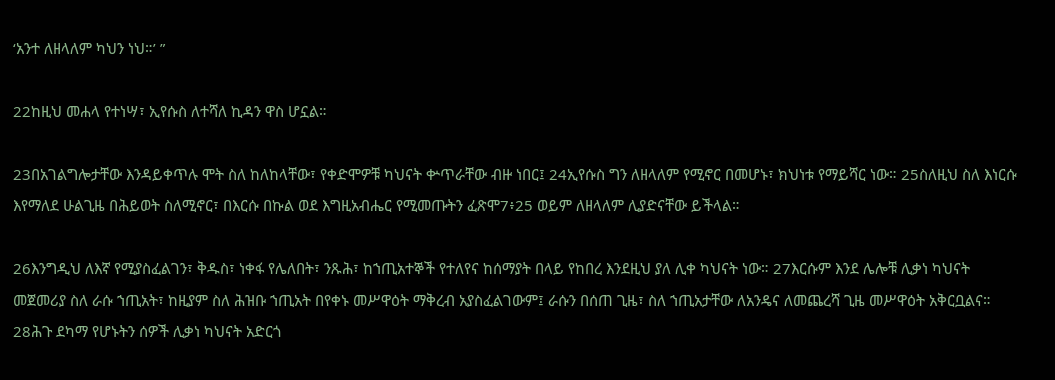‘አንተ ለዘላለም ካህን ነህ።’ ”

22ከዚህ መሐላ የተነሣ፣ ኢየሱስ ለተሻለ ኪዳን ዋስ ሆኗል።

23በአገልግሎታቸው እንዳይቀጥሉ ሞት ስለ ከለከላቸው፣ የቀድሞዎቹ ካህናት ቍጥራቸው ብዙ ነበር፤ 24ኢየሱስ ግን ለዘላለም የሚኖር በመሆኑ፣ ክህነቱ የማይሻር ነው። 25ስለዚህ ስለ እነርሱ እየማለደ ሁልጊዜ በሕይወት ስለሚኖር፣ በእርሱ በኩል ወደ እግዚአብሔር የሚመጡትን ፈጽሞ7፥25 ወይም ለዘላለም ሊያድናቸው ይችላል።

26እንግዲህ ለእኛ የሚያስፈልገን፣ ቅዱስ፣ ነቀፋ የሌለበት፣ ንጹሕ፣ ከኀጢአተኞች የተለየና ከሰማያት በላይ የከበረ እንደዚህ ያለ ሊቀ ካህናት ነው። 27እርሱም እንደ ሌሎቹ ሊቃነ ካህናት መጀመሪያ ስለ ራሱ ኀጢአት፣ ከዚያም ስለ ሕዝቡ ኀጢአት በየቀኑ መሥዋዕት ማቅረብ አያስፈልገውም፤ ራሱን በሰጠ ጊዜ፣ ስለ ኀጢአታቸው ለአንዴና ለመጨረሻ ጊዜ መሥዋዕት አቅርቧልና። 28ሕጉ ደካማ የሆኑትን ሰዎች ሊቃነ ካህናት አድርጎ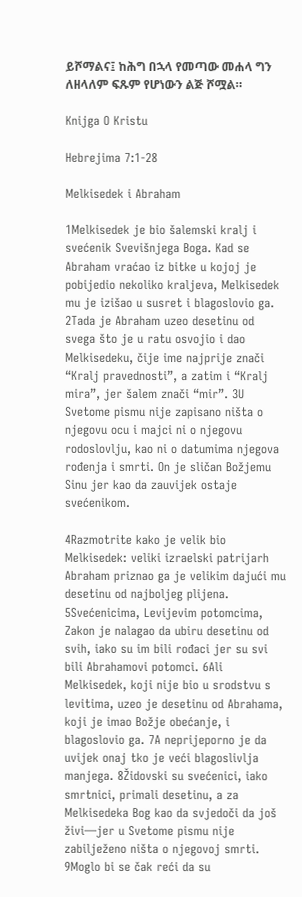ይሾማልና፤ ከሕግ በኋላ የመጣው መሐላ ግን ለዘላለም ፍጹም የሆነውን ልጅ ሾሟል።

Knijga O Kristu

Hebrejima 7:1-28

Melkisedek i Abraham

1Melkisedek je bio šalemski kralj i svećenik Svevišnjega Boga. Kad se Abraham vraćao iz bitke u kojoj je pobijedio nekoliko kraljeva, Melkisedek mu je izišao u susret i blagoslovio ga. 2Tada je Abraham uzeo desetinu od svega što je u ratu osvojio i dao Melkisedeku, čije ime najprije znači “Kralj pravednosti”, a zatim i “Kralj mira”, jer šalem znači “mir”. 3U Svetome pismu nije zapisano ništa o njegovu ocu i majci ni o njegovu rodoslovlju, kao ni o datumima njegova rođenja i smrti. On je sličan Božjemu Sinu jer kao da zauvijek ostaje svećenikom.

4Razmotrite kako je velik bio Melkisedek: veliki izraelski patrijarh Abraham priznao ga je velikim dajući mu desetinu od najboljeg plijena. 5Svećenicima, Levijevim potomcima, Zakon je nalagao da ubiru desetinu od svih, iako su im bili rođaci jer su svi bili Abrahamovi potomci. 6Ali Melkisedek, koji nije bio u srodstvu s levitima, uzeo je desetinu od Abrahama, koji je imao Božje obećanje, i blagoslovio ga. 7A neprijeporno je da uvijek onaj tko je veći blagoslivlja manjega. 8Židovski su svećenici, iako smrtnici, primali desetinu, a za Melkisedeka Bog kao da svjedoči da još živi—jer u Svetome pismu nije zabilježeno ništa o njegovoj smrti. 9Moglo bi se čak reći da su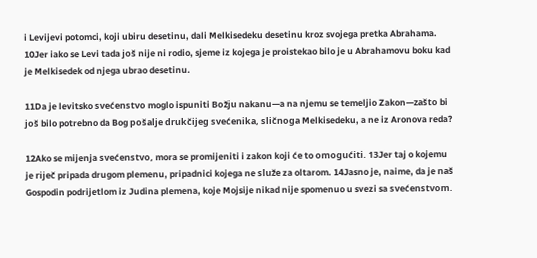i Levijevi potomci, koji ubiru desetinu, dali Melkisedeku desetinu kroz svojega pretka Abrahama. 10Jer iako se Levi tada još nije ni rodio, sjeme iz kojega je proistekao bilo je u Abrahamovu boku kad je Melkisedek od njega ubrao desetinu.

11Da je levitsko svećenstvo moglo ispuniti Božju nakanu—a na njemu se temeljio Zakon—zašto bi još bilo potrebno da Bog pošalje drukčijeg svećenika, sličnoga Melkisedeku, a ne iz Aronova reda?

12Ako se mijenja svećenstvo, mora se promijeniti i zakon koji će to omogućiti. 13Jer taj o kojemu je riječ pripada drugom plemenu, pripadnici kojega ne služe za oltarom. 14Jasno je, naime, da je naš Gospodin podrijetlom iz Judina plemena, koje Mojsije nikad nije spomenuo u svezi sa svećenstvom.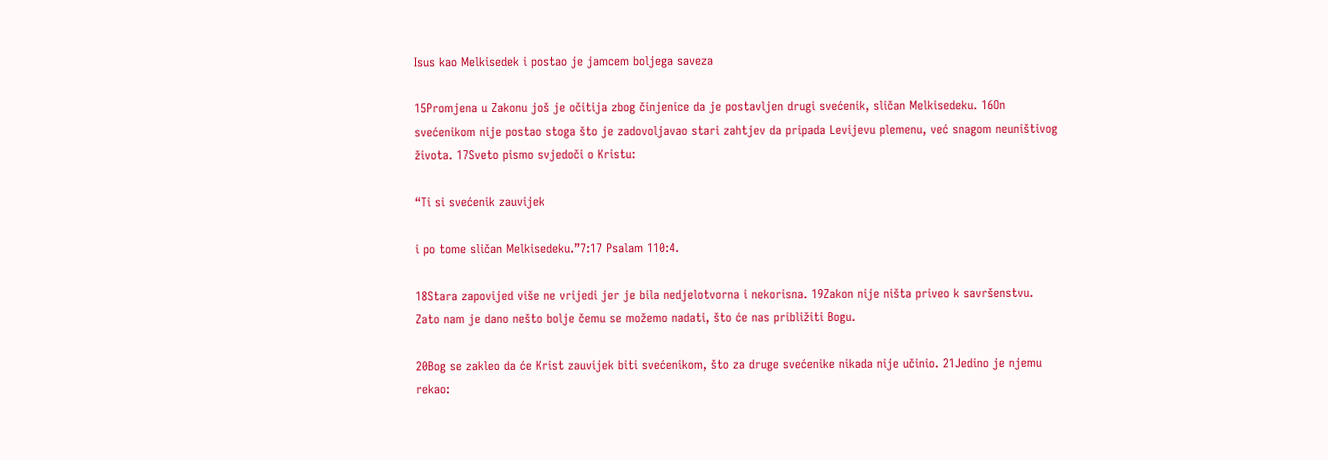Isus kao Melkisedek i postao je jamcem boljega saveza

15Promjena u Zakonu još je očitija zbog činjenice da je postavljen drugi svećenik, sličan Melkisedeku. 16On svećenikom nije postao stoga što je zadovoljavao stari zahtjev da pripada Levijevu plemenu, već snagom neuništivog života. 17Sveto pismo svjedoči o Kristu:

“Ti si svećenik zauvijek

i po tome sličan Melkisedeku.”7:17 Psalam 110:4.

18Stara zapovijed više ne vrijedi jer je bila nedjelotvorna i nekorisna. 19Zakon nije ništa priveo k savršenstvu. Zato nam je dano nešto bolje čemu se možemo nadati, što će nas približiti Bogu.

20Bog se zakleo da će Krist zauvijek biti svećenikom, što za druge svećenike nikada nije učinio. 21Jedino je njemu rekao: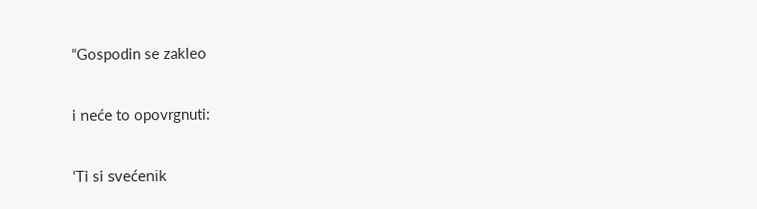“Gospodin se zakleo

i neće to opovrgnuti:

‘Ti si svećenik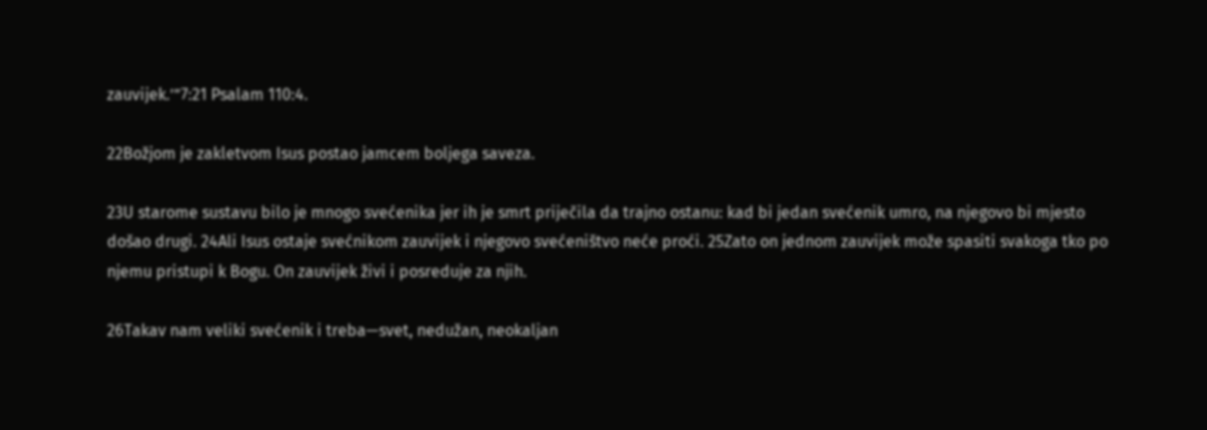zauvijek.’”7:21 Psalam 110:4.

22Božjom je zakletvom Isus postao jamcem boljega saveza.

23U starome sustavu bilo je mnogo svećenika jer ih je smrt priječila da trajno ostanu: kad bi jedan svećenik umro, na njegovo bi mjesto došao drugi. 24Ali Isus ostaje svećnikom zauvijek i njegovo svećeništvo neće proći. 25Zato on jednom zauvijek može spasiti svakoga tko po njemu pristupi k Bogu. On zauvijek živi i posreduje za njih.

26Takav nam veliki svećenik i treba—svet, nedužan, neokaljan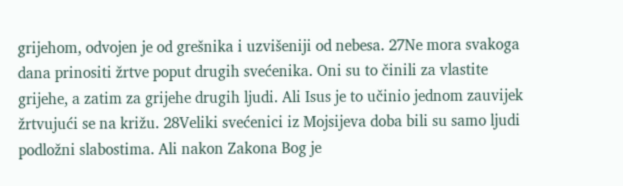grijehom, odvojen je od grešnika i uzvišeniji od nebesa. 27Ne mora svakoga dana prinositi žrtve poput drugih svećenika. Oni su to činili za vlastite grijehe, a zatim za grijehe drugih ljudi. Ali Isus je to učinio jednom zauvijek žrtvujući se na križu. 28Veliki svećenici iz Mojsijeva doba bili su samo ljudi podložni slabostima. Ali nakon Zakona Bog je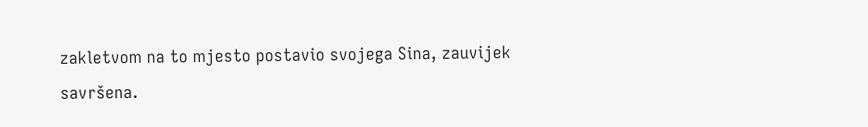zakletvom na to mjesto postavio svojega Sina, zauvijek savršena.